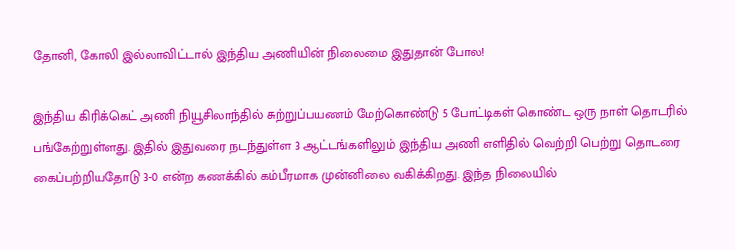தோனி, கோலி இல்லாவிட்டால் இந்திய அணியின் நிலைமை இதுதான் போல!

இந்திய கிரிக்கெட் அணி நியூசிலாந்தில் சுற்றுப்பயணம் மேற்கொண்டு 5 போட்டிகள் கொண்ட ஒரு நாள் தொடரில் பங்கேற்றுள்ளது. இதில் இதுவரை நடந்துள்ள 3 ஆட்டங்களிலும் இந்திய அணி எளிதில் வெற்றி பெற்று தொடரை கைப்பற்றியதோடு 3-0 என்ற கணக்கில் கம்பீரமாக முன்னிலை வகிக்கிறது. இந்த நிலையில்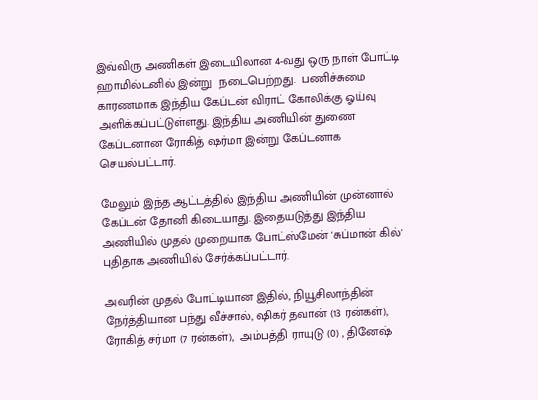இவ்விரு அணிகள் இடையிலான 4-வது ஒரு நாள் போட்டி ஹாமில்டனில் இன்று  நடைபெற்றது.  பணிச்சுமை காரணமாக இந்திய கேப்டன் விராட் கோலிக்கு ஓய்வு அளிக்கப்பட்டுள்ளது. இந்திய அணியின் துணை கேப்டனான ரோகித் ஷர்மா இன்று கேப்டனாக செயல்பட்டார்.

மேலும் இந்த ஆட்டத்தில் இந்திய அணியின் முன்னால் கேப்டன் தோனி கிடையாது. இதையடுத்து இந்திய அணியில் முதல் முறையாக போட்ஸ்மேன் 'சுப்மான் கில்' புதிதாக அணியில் சேர்க்கப்பட்டார்.

அவரின் முதல் போட்டியான இதில், நியூசிலாந்தின் நேர்த்தியான பந்து வீச்சால், ஷிகர் தவான் (13 ரன்கள்), ரோகித் சர்மா (7 ரன்கள்),  அம்பத்தி ராயுடு (0) , தினேஷ்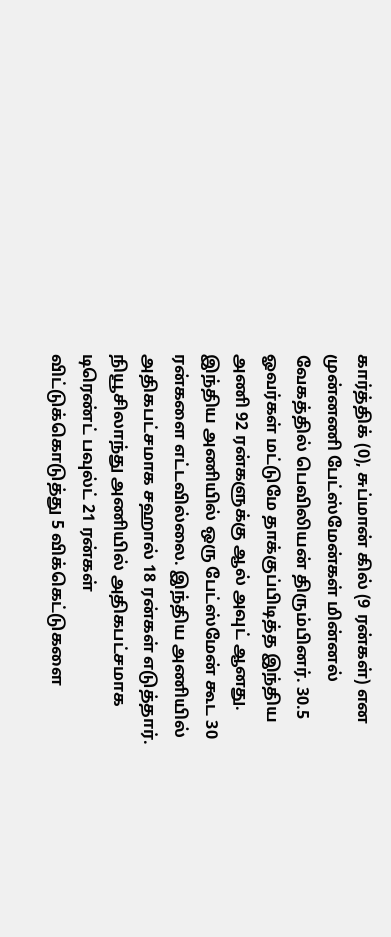கார்த்திக் (0), சுப்மான் கில் (9 ரன்கள்) என முன்னணி பேட்ஸ்மேன்கள் மின்னல் வேகத்தில் பெவிலியன் திரும்பினர். 30.5 ஓவர்கள் மட்டுமே தாக்குப்பிடித்த இந்திய அணி 92 ரன்களுக்கு ஆல் அவுட் ஆனது. இந்திய அணியில் ஒரு பேட்ஸ்மேன் கூட 30 ரன்களை எட்டவில்லை. இந்திய அணியில் அதிகபட்சமாக சஹால் 18 ரன்கள் எடுத்தார். நியூசிலாந்து அணியில் அதிகபட்சமாக டிரெண்ட் பவுல்ட் 21 ரன்கள் விட்டுக்கொடுத்து 5 விக்கெட்டுகளை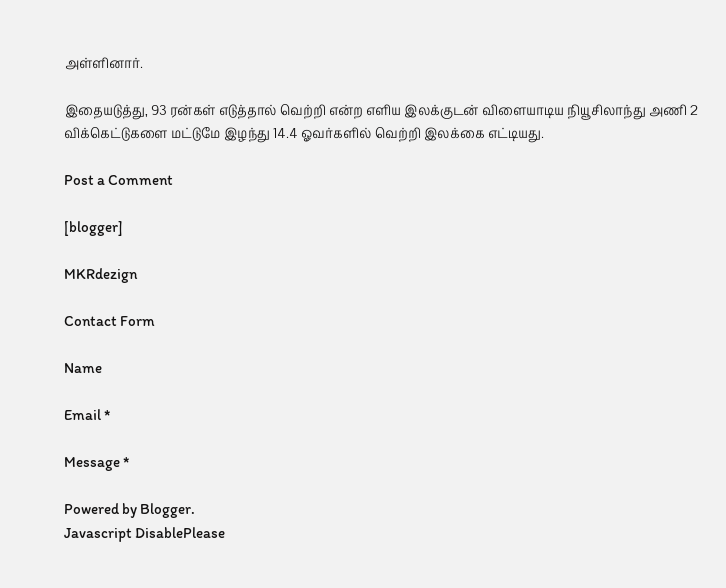அள்ளினார்.

இதையடுத்து, 93 ரன்கள் எடுத்தால் வெற்றி என்ற எளிய இலக்குடன் விளையாடிய நியூசிலாந்து அணி 2 விக்கெட்டுகளை மட்டுமே இழந்து 14.4 ஓவர்களில் வெற்றி இலக்கை எட்டியது.

Post a Comment

[blogger]

MKRdezign

Contact Form

Name

Email *

Message *

Powered by Blogger.
Javascript DisablePlease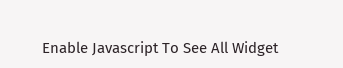Enable Javascript To See All Widget